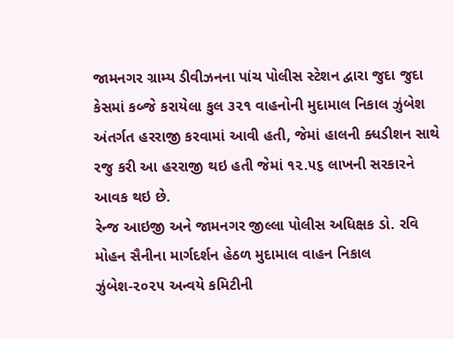જામનગર ગ્રામ્ય ડીવીઝનના પાંચ પોલીસ સ્ટેશન દ્વારા જુદા જુદા કેસમાં કબ્જે કરાયેલા કુલ ૩૨૧ વાહનોની મુદામાલ નિકાલ ઝુંબેશ અંતર્ગત હરરાજી કરવામાં આવી હતી, જેમાં હાલની ક્ધડીશન સાથે રજુ કરી આ હરરાજી થઇ હતી જેમાં ૧૨.૫૬ લાખની સરકારને આવક થઇ છે.
રેન્જ આઇજી અને જામનગર જીલ્લા પોલીસ અધિક્ષક ડો. રવિ મોહન સૈનીના માર્ગદર્શન હેઠળ મુદામાલ વાહન નિકાલ ઝુંબેશ-૨૦૨૫ અન્વયે કમિટીની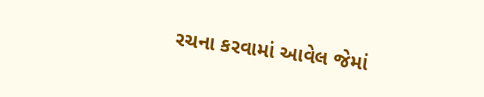રચના કરવામાં આવેલ જેમાં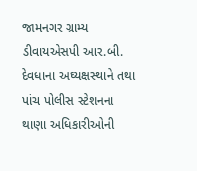જામનગર ગ્રામ્ય ડીવાયએસપી આર.બી. દેવધાના અઘ્યક્ષસ્થાને તથા પાંચ પોલીસ સ્ટેશનના થાણા અધિકારીઓની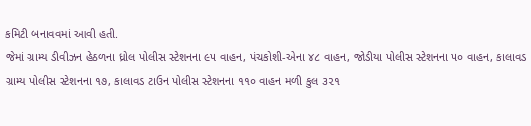કમિટી બનાવવમાં આવી હતી.
જેમાં ગ્રામ્ય ડીવીઝન હેઠળના ધ્રોલ પોલીસ સ્ટેશનના ૯૫ વાહન, પંચકોશી-એના ૪૮ વાહન, જોડીયા પોલીસ સ્ટેશનના ૫૦ વાહન, કાલાવડ ગ્રામ્ય પોલીસ સ્ટેશનના ૧૭, કાલાવડ ટાઉન પોલીસ સ્ટેશનના ૧૧૦ વાહન મળી કુલ ૩૨૧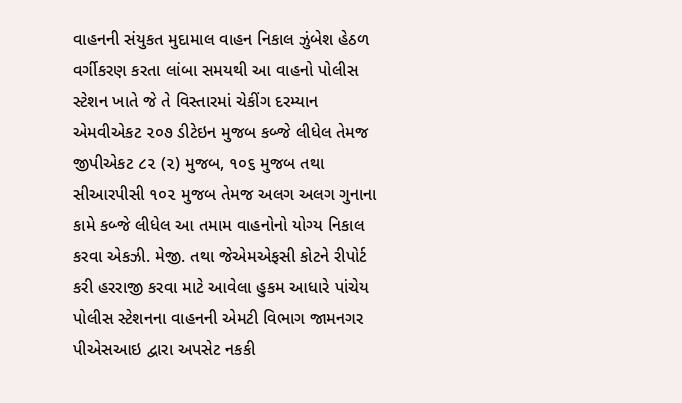વાહનની સંયુકત મુદામાલ વાહન નિકાલ ઝુંબેશ હેઠળ વર્ગીકરણ કરતા લાંબા સમયથી આ વાહનો પોલીસ સ્ટેશન ખાતે જે તે વિસ્તારમાં ચેકીંગ દરમ્યાન એમવીએકટ ૨૦૭ ડીટેઇન મુજબ કબ્જે લીધેલ તેમજ જીપીએકટ ૮૨ (૨) મુજબ, ૧૦૬ મુજબ તથા સીઆરપીસી ૧૦૨ મુજબ તેમજ અલગ અલગ ગુનાના કામે કબ્જે લીધેલ આ તમામ વાહનોનો યોગ્ય નિકાલ કરવા એકઝી. મેજી. તથા જેએમએફસી કોટને રીપોર્ટ કરી હરરાજી કરવા માટે આવેલા હુકમ આધારે પાંચેય પોલીસ સ્ટેશનના વાહનની એમટી વિભાગ જામનગર પીએસઆઇ દ્વારા અપસેટ નકકી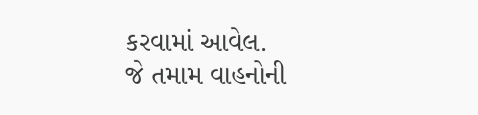કરવામાં આવેલ.
જે તમામ વાહનોની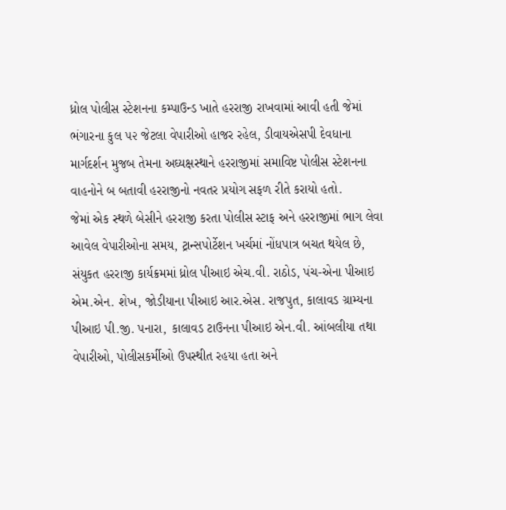ધ્રોલ પોલીસ સ્ટેશનના કમ્પાઉન્ડ ખાતે હરરાજી રાખવામાં આવી હતી જેમાં ભંગારના કુલ ૫૨ જેટલા વેપારીઓ હાજર રહેલ, ડીવાયએસપી દેવધાના માર્ગદર્શન મુજબ તેમના અઘ્યક્ષસ્થાને હરરાજીમાં સમાવિષ્ટ પોલીસ સ્ટેશનના વાહનોને બ બતાવી હરરાજીનો નવતર પ્રયોગ સફળ રીતે કરાયો હતો.
જેમાં એક સ્થળે બેસીને હરરાજી કરતા પોલીસ સ્ટાફ અને હરરાજીમાં ભાગ લેવા આવેલ વેપારીઓના સમય, ટ્રાન્સપોર્ટેશન ખર્ચમાં નોંધપાત્ર બચત થયેલ છે, સંયુકત હરરાજી કાર્યક્રમમાં ધ્રોલ પીઆઇ એચ.વી. રાઠોડ, પંચ-એના પીઆઇ એમ.એન. શેખ, જોડીયાના પીઆઇ આર.એસ. રાજપુત, કાલાવડ ગ્રામ્યના પીઆઇ પી.જી. પનારા, કાલાવડ ટાઉનના પીઆઇ એન.વી. આંબલીયા તથા વેપારીઓ, પોલીસકર્મીઓ ઉપસ્થીત રહયા હતા અને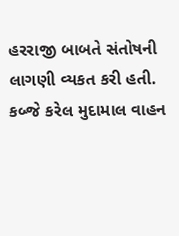હરરાજી બાબતે સંતોષની લાગણી વ્યકત કરી હતી.
કબ્જે કરેલ મુદામાલ વાહન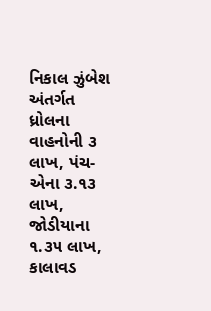નિકાલ ઝુંબેશ અંતર્ગત ધ્રોલના વાહનોની ૩ લાખ, પંચ-એના ૩.૧૩ લાખ, જોડીયાના ૧.૩૫ લાખ, કાલાવડ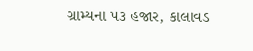ગ્રામ્યના ૫૩ હજાર, કાલાવડ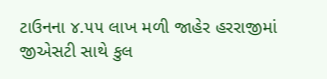ટાઉનના ૪.૫૫ લાખ મળી જાહેર હરરાજીમાં જીએસટી સાથે કુલ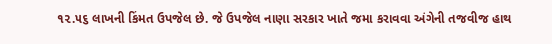૧૨.૫૬ લાખની કિંમત ઉપજેલ છે. જે ઉપજેલ નાણા સરકાર ખાતે જમા કરાવવા અંગેની તજવીજ હાથ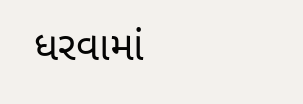ધરવામાં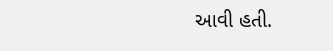આવી હતી.